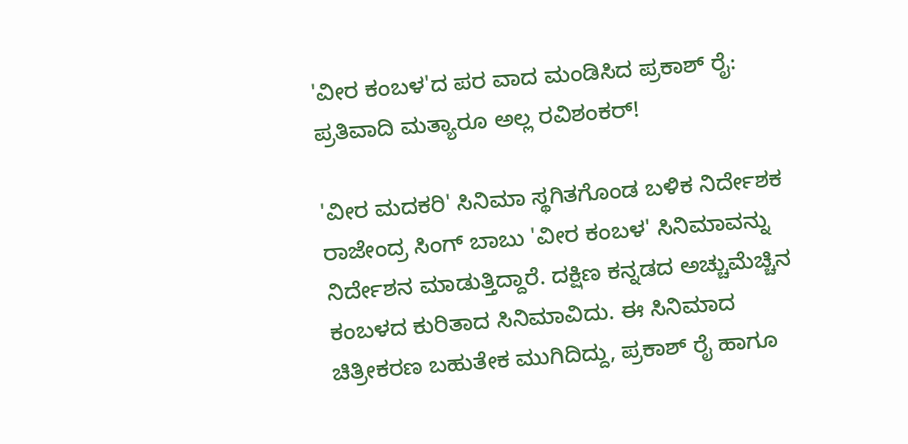'ವೀರ ಕಂಬಳ'ದ ಪರ ವಾದ ಮಂಡಿಸಿದ ಪ್ರಕಾಶ್ ರೈ: ಪ್ರತಿವಾದಿ ಮತ್ಯಾರೂ ಅಲ್ಲ ರವಿಶಂಕರ್!

'ವೀರ ಮದಕರಿ' ಸಿನಿಮಾ ಸ್ಥಗಿತಗೊಂಡ ಬಳಿಕ ನಿರ್ದೇಶಕ ರಾಜೇಂದ್ರ ಸಿಂಗ್ ಬಾಬು 'ವೀರ ಕಂಬಳ' ಸಿನಿಮಾವನ್ನು ನಿರ್ದೇಶನ ಮಾಡುತ್ತಿದ್ದಾರೆ. ದಕ್ಷಿಣ ಕನ್ನಡದ ಅಚ್ಚುಮೆಚ್ಚಿನ ಕಂಬಳದ ಕುರಿತಾದ ಸಿನಿಮಾವಿದು. ಈ ಸಿನಿಮಾದ ಚಿತ್ರೀಕರಣ ಬಹುತೇಕ ಮುಗಿದಿದ್ದು, ಪ್ರಕಾಶ್ ರೈ ಹಾಗೂ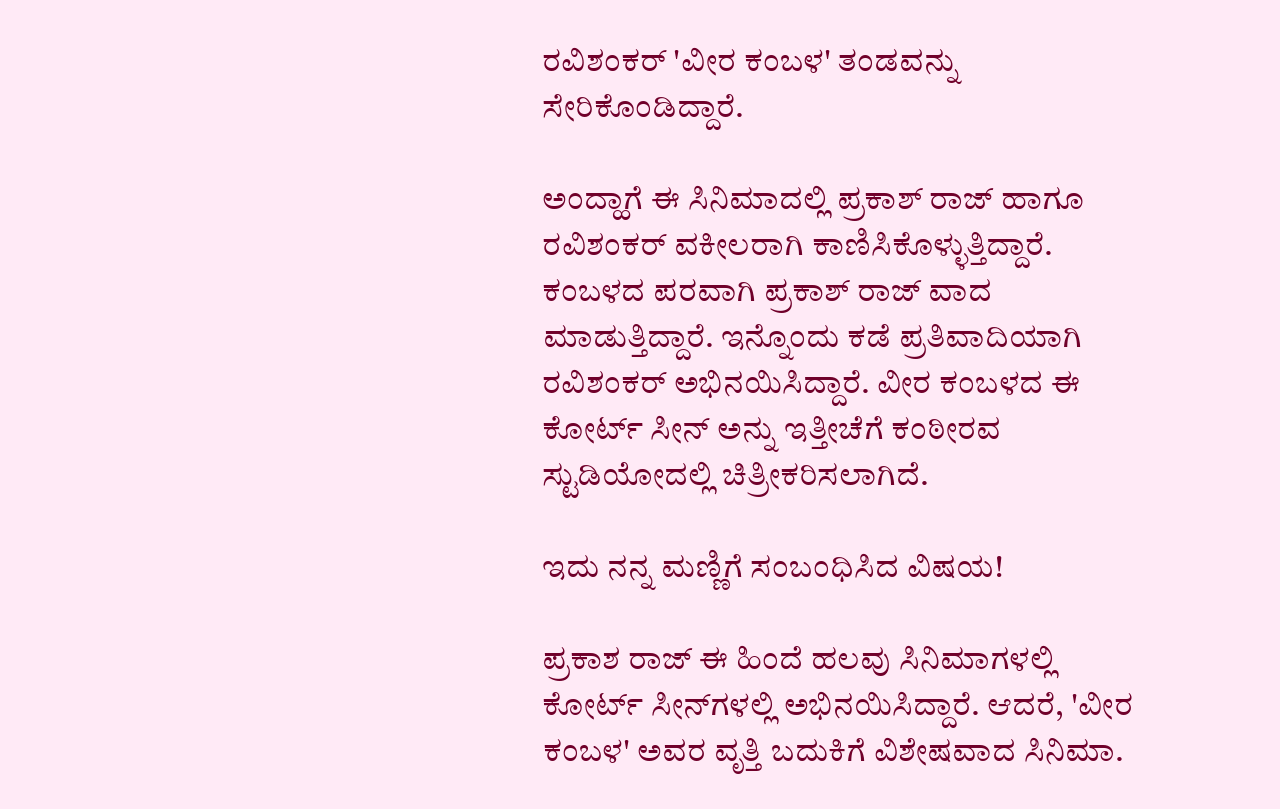ರವಿಶಂಕರ್ 'ವೀರ ಕಂಬಳ' ತಂಡವನ್ನು ಸೇರಿಕೊಂಡಿದ್ದಾರೆ.

ಅಂದ್ಹಾಗೆ ಈ ಸಿನಿಮಾದಲ್ಲಿ ಪ್ರಕಾಶ್ ರಾಜ್ ಹಾಗೂ ರವಿಶಂಕರ್ ವಕೀಲರಾಗಿ ಕಾಣಿಸಿಕೊಳ್ಳುತ್ತಿದ್ದಾರೆ. ಕಂಬಳದ ಪರವಾಗಿ ಪ್ರಕಾಶ್ ರಾಜ್ ವಾದ ಮಾಡುತ್ತಿದ್ದಾರೆ. ಇನ್ನೊಂದು ಕಡೆ ಪ್ರತಿವಾದಿಯಾಗಿ ರವಿಶಂಕರ್ ಅಭಿನಯಿಸಿದ್ದಾರೆ. ವೀರ ಕಂಬಳದ ಈ ಕೋರ್ಟ್ ಸೀನ್ ಅನ್ನು ಇತ್ತೀಚೆಗೆ ಕಂಠೀರವ ಸ್ಟುಡಿಯೋದಲ್ಲಿ ಚಿತ್ರೀಕರಿಸಲಾಗಿದೆ.

ಇದು ನನ್ನ ಮಣ್ಣಿಗೆ ಸಂಬಂಧಿಸಿದ ವಿಷಯ!

ಪ್ರಕಾಶ ರಾಜ್ ಈ ಹಿಂದೆ ಹಲವು ಸಿನಿಮಾಗಳಲ್ಲಿ ಕೋರ್ಟ್ ಸೀನ್‌ಗಳಲ್ಲಿ ಅಭಿನಯಿಸಿದ್ದಾರೆ. ಆದರೆ, 'ವೀರ ಕಂಬಳ' ಅವರ ವೃತ್ತಿ ಬದುಕಿಗೆ ವಿಶೇಷವಾದ ಸಿನಿಮಾ.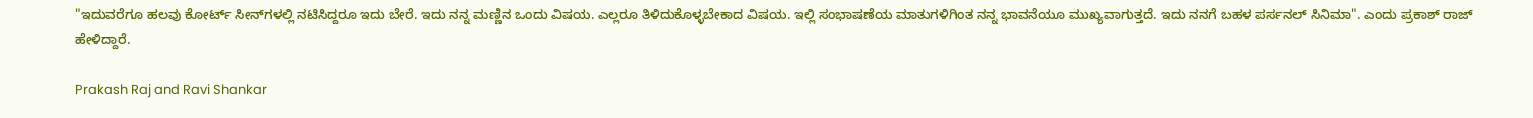"ಇದುವರೆಗೂ ಹಲವು ಕೋರ್ಟ್ ಸೀನ್‌ಗಳಲ್ಲಿ ನಟಿಸಿದ್ದರೂ ಇದು ಬೇರೆ. ಇದು ನನ್ನ ಮಣ್ಣಿನ ಒಂದು ವಿಷಯ. ಎಲ್ಲರೂ ತಿಳಿದುಕೊಳ್ಳಬೇಕಾದ ವಿಷಯ. ಇಲ್ಲಿ ಸಂಭಾಷಣೆಯ ಮಾತುಗಳಿಗಿಂತ ನನ್ನ ಭಾವನೆಯೂ ಮುಖ್ಯವಾಗುತ್ತದೆ. ಇದು ನನಗೆ ಬಹಳ ಪರ್ಸನಲ್ ಸಿನಿಮಾ". ಎಂದು ಪ್ರಕಾಶ್ ರಾಜ್ ಹೇಳಿದ್ದಾರೆ.

Prakash Raj and Ravi Shankar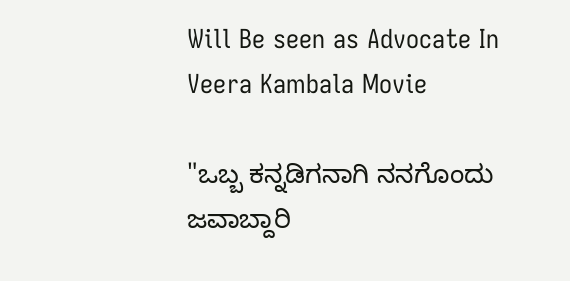Will Be seen as Advocate In Veera Kambala Movie

"ಒಬ್ಬ ಕನ್ನಡಿಗನಾಗಿ ನನಗೊಂದು ಜವಾಬ್ದಾರಿ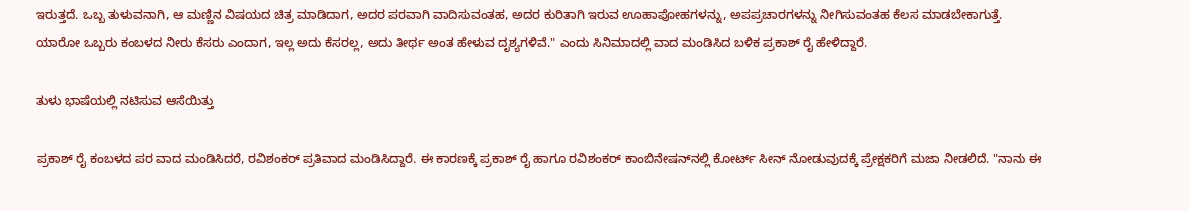ಇರುತ್ತದೆ. ಒಬ್ಬ ತುಳುವನಾಗಿ, ಆ ಮಣ್ಣಿನ ವಿಷಯದ ಚಿತ್ರ ಮಾಡಿದಾಗ, ಅದರ ಪರವಾಗಿ ವಾದಿಸುವಂತಹ, ಅದರ ಕುರಿತಾಗಿ ಇರುವ ಊಹಾಪೋಹಗಳನ್ನು, ಅಪಪ್ರಚಾರಗಳನ್ನು ನೀಗಿಸುವಂತಹ ಕೆಲಸ ಮಾಡಬೇಕಾಗುತ್ತೆ. ಯಾರೋ ಒಬ್ಬರು ಕಂಬಳದ ನೀರು ಕೆಸರು ಎಂದಾಗ, ಇಲ್ಲ ಅದು ಕೆಸರಲ್ಲ, ಅದು ತೀರ್ಥ ಅಂತ ಹೇಳುವ ದೃಶ್ಯಗಳಿವೆ." ಎಂದು ಸಿನಿಮಾದಲ್ಲಿ ವಾದ ಮಂಡಿಸಿದ ಬಳಿಕ ಪ್ರಕಾಶ್ ರೈ ಹೇಳಿದ್ದಾರೆ.

ತುಳು ಭಾಷೆಯಲ್ಲಿ ನಟಿಸುವ ಆಸೆಯಿತ್ತು

ಪ್ರಕಾಶ್ ರೈ ಕಂಬಳದ ಪರ ವಾದ ಮಂಡಿಸಿದರೆ, ರವಿಶಂಕರ್ ಪ್ರತಿವಾದ ಮಂಡಿಸಿದ್ದಾರೆ. ಈ ಕಾರಣಕ್ಕೆ ಪ್ರಕಾಶ್ ರೈ ಹಾಗೂ ರವಿಶಂಕರ್ ಕಾಂಬಿನೇಷನ್‌ನಲ್ಲಿ ಕೋರ್ಟ್ ಸೀನ್ ನೋಡುವುದಕ್ಕೆ ಪ್ರೇಕ್ಷಕರಿಗೆ ಮಜಾ ನೀಡಲಿದೆ. "ನಾನು ಈ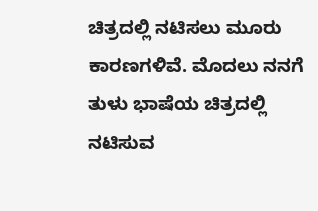ಚಿತ್ರದಲ್ಲಿ ನಟಿಸಲು ಮೂರು ಕಾರಣಗಳಿವೆ. ಮೊದಲು ನನಗೆ ತುಳು ಭಾಷೆಯ ಚಿತ್ರದಲ್ಲಿ ನಟಿಸುವ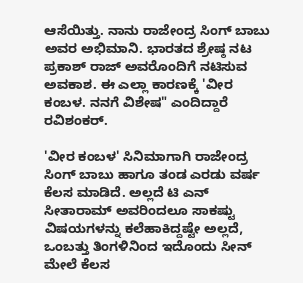ಆಸೆಯಿತ್ತು. ನಾನು ರಾಜೇಂದ್ರ ಸಿಂಗ್ ಬಾಬು ಅವರ ಅಭಿಮಾನಿ. ಭಾರತದ ಶ್ರೇಷ್ಠ ನಟ ಪ್ರಕಾಶ್ ರಾಜ್‌ ಅವರೊಂದಿಗೆ ನಟಿಸುವ ಅವಕಾಶ. ಈ ಎಲ್ಲಾ ಕಾರಣಕ್ಕೆ 'ವೀರ ಕಂಬಳ. ನನಗೆ ವಿಶೇಷ" ಎಂದಿದ್ದಾರೆ ರವಿಶಂಕರ್.

'ವೀರ ಕಂಬಳ' ಸಿನಿಮಾಗಾಗಿ ರಾಜೇಂದ್ರ ಸಿಂಗ್ ಬಾಬು ಹಾಗೂ ತಂಡ ಎರಡು ವರ್ಷ ಕೆಲಸ ಮಾಡಿದೆ. ಅಲ್ಲದೆ ಟಿ ಎನ್ ಸೀತಾರಾಮ್ ಅವರಿಂದಲೂ ಸಾಕಷ್ಟು ವಿಷಯಗಳನ್ನು ಕಲೆಹಾಕಿದ್ದಷ್ಟೇ ಅಲ್ಲದೆ, ಒಂಬತ್ತು ತಿಂಗಳಿನಿಂದ ಇದೊಂದು ಸೀನ್‌ ಮೇಲೆ ಕೆಲಸ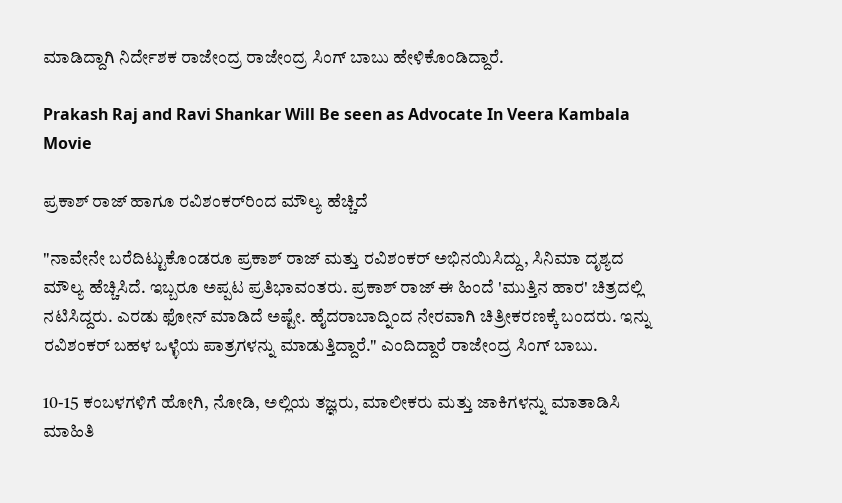ಮಾಡಿದ್ದಾಗಿ ನಿರ್ದೇಶಕ ರಾಜೇಂದ್ರ ರಾಜೇಂದ್ರ ಸಿಂಗ್ ಬಾಬು ಹೇಳಿಕೊಂಡಿದ್ದಾರೆ.

Prakash Raj and Ravi Shankar Will Be seen as Advocate In Veera Kambala Movie

ಪ್ರಕಾಶ್ ರಾಜ್ ಹಾಗೂ ರವಿಶಂಕರ್‌ರಿಂದ ಮೌಲ್ಯ ಹೆಚ್ಚಿದೆ

"ನಾವೇನೇ ಬರೆದಿಟ್ಟುಕೊಂಡರೂ ಪ್ರಕಾಶ್ ರಾಜ್ ಮತ್ತು ರವಿಶಂಕರ್ ಅಭಿನಯಿಸಿದ್ದು, ಸಿನಿಮಾ ದೃಶ್ಯದ ಮೌಲ್ಯ ಹೆಚ್ಚಿಸಿದೆ. ಇಬ್ಬರೂ ಅಪ್ಪಟ ಪ್ರತಿಭಾವಂತರು. ಪ್ರಕಾಶ್ ರಾಜ್ ಈ ಹಿಂದೆ 'ಮುತ್ತಿನ ಹಾರ' ಚಿತ್ರದಲ್ಲಿ ನಟಿಸಿದ್ದರು. ಎರಡು ಫೋನ್ ಮಾಡಿದೆ ಅಷ್ಟೇ. ಹೈದರಾಬಾದ್ನಿಂದ ನೇರವಾಗಿ ಚಿತ್ರೀಕರಣಕ್ಕೆ ಬಂದರು. ಇನ್ನು ರವಿಶಂಕರ್ ಬಹಳ ಒಳ್ಳೆಯ ಪಾತ್ರಗಳನ್ನು ಮಾಡುತ್ತಿದ್ದಾರೆ." ಎಂದಿದ್ದಾರೆ ರಾಜೇಂದ್ರ ಸಿಂಗ್ ಬಾಬು.

10-15 ಕಂಬಳಗಳಿಗೆ ಹೋಗಿ, ನೋಡಿ, ಅಲ್ಲಿಯ ತಜ್ಞರು, ಮಾಲೀಕರು ಮತ್ತು ಜಾಕಿಗಳನ್ನು ಮಾತಾಡಿಸಿ ಮಾಹಿತಿ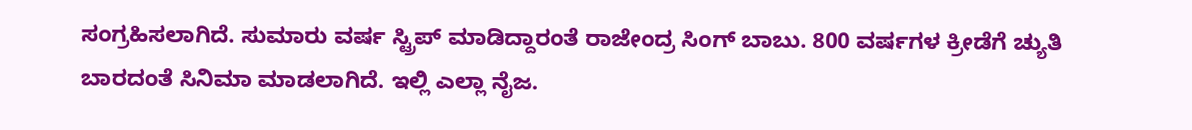ಸಂಗ್ರಹಿಸಲಾಗಿದೆ. ಸುಮಾರು ವರ್ಷ ಸ್ಟ್ರಿಪ್ ಮಾಡಿದ್ದಾರಂತೆ ರಾಜೇಂದ್ರ ಸಿಂಗ್ ಬಾಬು. 800 ವರ್ಷಗಳ ಕ್ರೀಡೆಗೆ ಚ್ಯುತಿ ಬಾರದಂತೆ ಸಿನಿಮಾ ಮಾಡಲಾಗಿದೆ. ಇಲ್ಲಿ ಎಲ್ಲಾ ನೈಜ.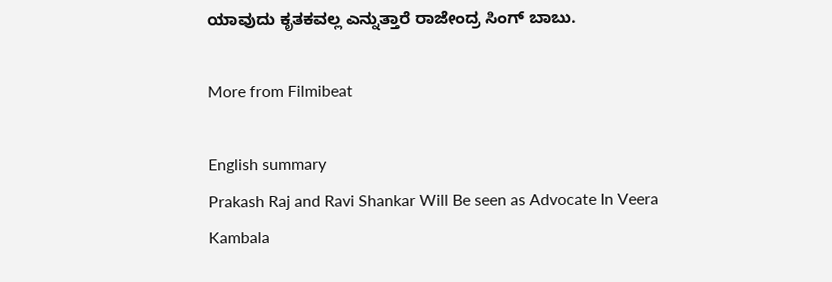ಯಾವುದು ಕೃತಕವಲ್ಲ ಎನ್ನುತ್ತಾರೆ ರಾಜೇಂದ್ರ ಸಿಂಗ್ ಬಾಬು.

More from Filmibeat

English summary
Prakash Raj and Ravi Shankar Will Be seen as Advocate In Veera Kambala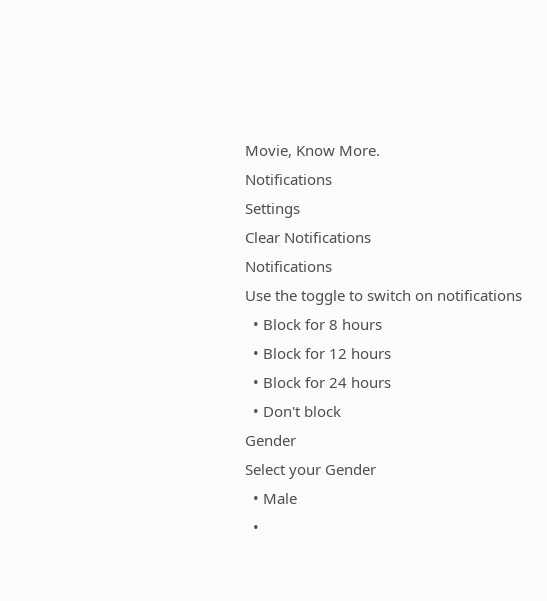Movie, Know More.
Notifications
Settings
Clear Notifications
Notifications
Use the toggle to switch on notifications
  • Block for 8 hours
  • Block for 12 hours
  • Block for 24 hours
  • Don't block
Gender
Select your Gender
  • Male
  •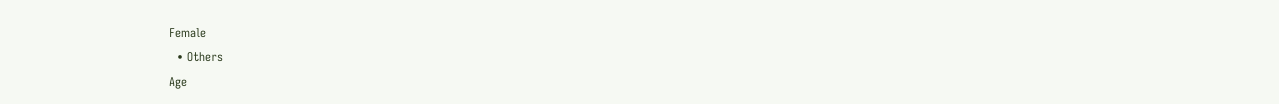Female
  • Others
Age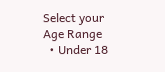Select your Age Range
  • Under 18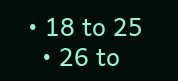• 18 to 25
  • 26 to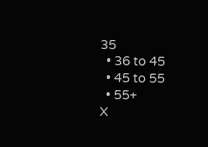35
  • 36 to 45
  • 45 to 55
  • 55+
X